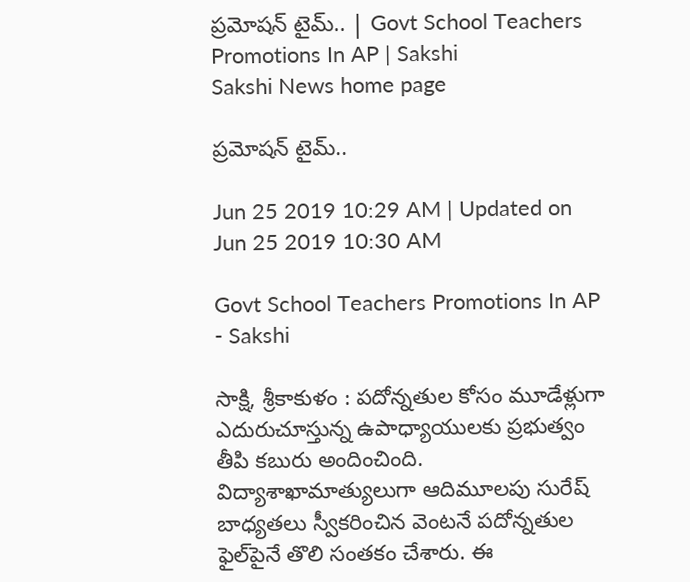ప్రమోషన్‌ టైమ్‌.. | Govt School Teachers Promotions In AP | Sakshi
Sakshi News home page

ప్రమోషన్‌ టైమ్‌..

Jun 25 2019 10:29 AM | Updated on Jun 25 2019 10:30 AM

Govt School Teachers Promotions In AP  - Sakshi

సాక్షి, శ్రీకాకుళం : పదోన్నతుల కోసం మూడేళ్లుగా ఎదురుచూస్తున్న ఉపాధ్యాయులకు ప్రభుత్వం తీపి కబురు అందించింది. విద్యాశాఖామాత్యులుగా ఆదిమూలపు సురేష్‌ బాధ్యతలు స్వీకరించిన వెంటనే పదోన్నతుల ఫైల్‌పైనే తొలి సంతకం చేశారు. ఈ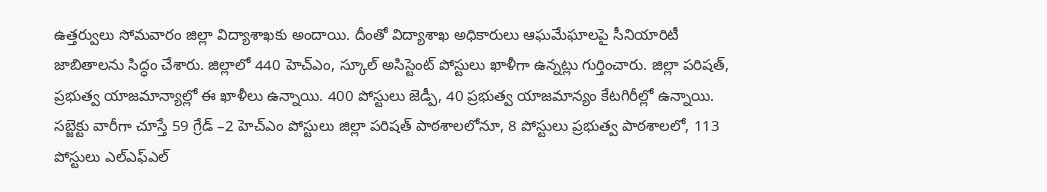ఉత్తర్వులు సోమవారం జిల్లా విద్యాశాఖకు అందాయి. దీంతో విద్యాశాఖ అధికారులు ఆఘమేఘాలపై సీనియారిటీ జాబితాలను సిద్ధం చేశారు. జిల్లాలో 440 హెచ్‌ఎం, స్కూల్‌ అసిస్టెంట్‌ పోస్టులు ఖాళీగా ఉన్నట్లు గుర్తించారు. జిల్లా పరిషత్, ప్రభుత్వ యాజమాన్యాల్లో ఈ ఖాళీలు ఉన్నాయి. 400 పోస్టులు జెడ్పీ, 40 ప్రభుత్వ యాజమాన్యం కేటగిరీల్లో ఉన్నాయి. సబ్జెక్టు వారీగా చూస్తే 59 గ్రేడ్‌ –2 హెచ్‌ఎం పోస్టులు జిల్లా పరిషత్‌ పాఠశాలలోనూ, 8 పోస్టులు ప్రభుత్వ పాఠశాలలో, 113 పోస్టులు ఎల్‌ఎఫ్‌ఎల్‌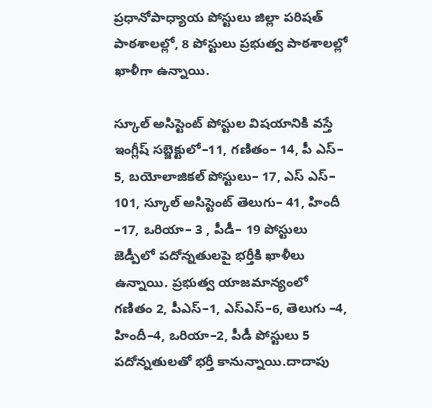ప్రధానోపాధ్యాయ పోస్టులు జిల్లా పరిషత్‌ పాఠశాలల్లో, 8 పోస్టులు ప్రభుత్వ పాఠశాలల్లో ఖాళీగా ఉన్నాయి.

స్కూల్‌ అసిస్టెంట్‌ పోస్టుల విషయానికి వస్తే ఇంగ్లీష్‌ సబ్జెక్టులో–11, గణితం– 14, పీ ఎస్‌– 5, బయోలాజికల్‌ పోస్టులు– 17, ఎస్‌ ఎస్‌– 101, స్కూల్‌ అసిస్టెంట్‌ తెలుగు– 41, హిందీ –17, ఒరియా– 3 , పీడీ– 19 పోస్టులు జెడ్పీలో పదోన్నతులపై భర్తీకి ఖాళీలు ఉన్నాయి. ప్రభుత్వ యాజమాన్యంలో గణితం 2, పీఎస్‌–1, ఎస్‌ఎస్‌–6, తెలుగు –4, హిందీ–4, ఒరియా–2, పీడీ పోస్టులు 5 పదోన్నతులతో భర్తీ కానున్నాయి.దాదాపు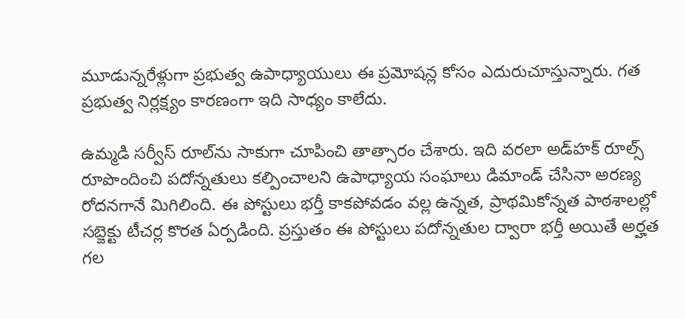మూడున్నరేళ్లుగా ప్రభుత్వ ఉపాధ్యాయులు ఈ ప్రమోషన్ల కోసం ఎదురుచూస్తున్నారు. గత ప్రభుత్వ నిర్లక్ష్యం కారణంగా ఇది సాధ్యం కాలేదు.

ఉమ్మడి సర్వీస్‌ రూల్‌ను సాకుగా చూపించి తాత్సారం చేశారు. ఇది వరలా అడ్‌హక్‌ రూల్స్‌ రూపొందించి పదోన్నతులు కల్పించాలని ఉపాధ్యాయ సంఘాలు డిమాండ్‌ చేసినా అరణ్య రోదనగానే మిగిలింది. ఈ పోస్టులు భర్తీ కాకపోవడం వల్ల ఉన్నత, ప్రాథమికోన్నత పాఠశాలల్లో సబ్జెక్టు టీచర్ల కొరత ఏర్పడింది. ప్రస్తుతం ఈ పోస్టులు పదోన్నతుల ద్వారా భర్తీ అయితే అర్హత గల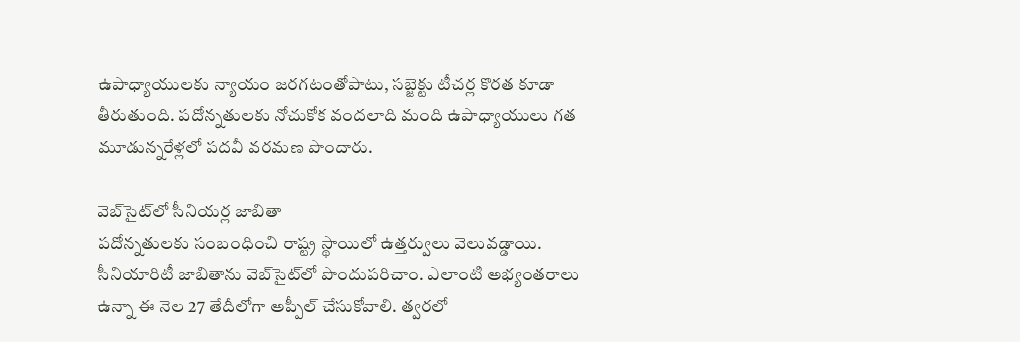ఉపాధ్యాయులకు న్యాయం జరగటంతోపాటు, సబ్జెక్టు టీచర్ల కొరత కూడా తీరుతుంది. పదోన్నతులకు నోచుకోక వందలాది మంది ఉపాధ్యాయులు గత మూడున్నరేళ్లలో పదవీ వరమణ పొందారు.

వెబ్‌సైట్‌లో సీనియర్ల జాబితా
పదోన్నతులకు సంబంధించి రాష్ట్ర స్థాయిలో ఉత్తర్వులు వెలువడ్డాయి. సీనియారిటీ జాబితాను వెబ్‌సైట్‌లో పొందుపరిచాం. ఎలాంటి అభ్యంతరాలు ఉన్నా ఈ నెల 27 తేదీలోగా అప్పీల్‌ చేసుకోవాలి. త్వరలో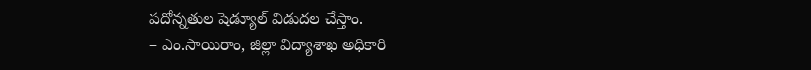పదోన్నతుల షెడ్యూల్‌ విడుదల చేస్తాం.
– ఎం.సాయిరాం, జిల్లా విద్యాశాఖ అధికారి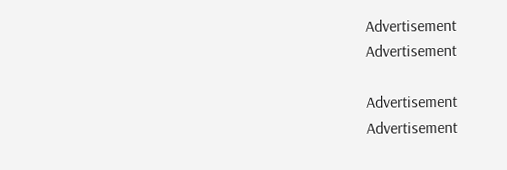Advertisement
Advertisement

Advertisement
Advertisement